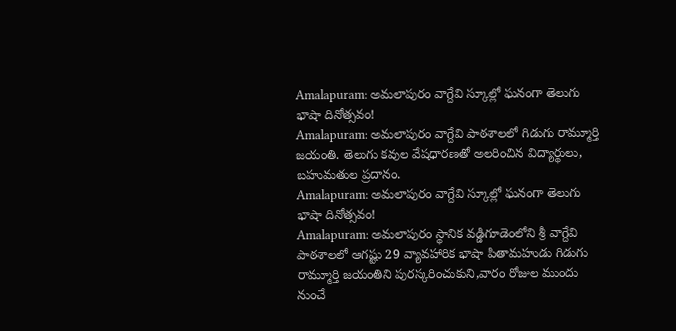Amalapuram: అమలాపురం వాగ్దేవి స్కూల్లో ఘనంగా తెలుగు భాషా దినోత్సవం!
Amalapuram: అమలాపురం వాగ్దేవి పాఠశాలలో గిడుగు రామ్మూర్తి జయంతి. తెలుగు కవుల వేషధారణతో అలరించిన విద్యార్థులు, బహుమతుల ప్రదానం.
Amalapuram: అమలాపురం వాగ్దేవి స్కూల్లో ఘనంగా తెలుగు భాషా దినోత్సవం!
Amalapuram: అమలాపురం స్థానిక వడ్డిగూడెంలోని శ్రీ వాగ్దేవి పాఠశాలలో ఆగష్టు 29 వ్యావహారిక భాషా పితామహుడు గిడుగు రామ్మూర్తి జయంతిని పురస్కరించుకుని,వారం రోజుల ముందు నుంచే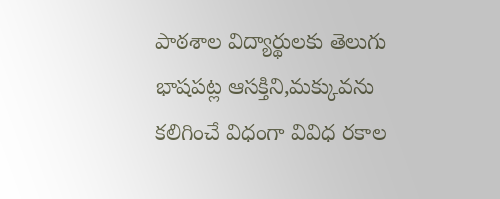పాఠశాల విద్యార్థులకు తెలుగు భాషపట్ల ఆసక్తిని,మక్కువను కలిగించే విధంగా వివిధ రకాల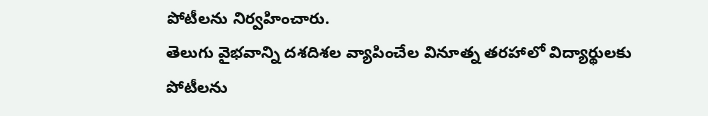పోటీలను నిర్వహించారు.
తెలుగు వైభవాన్ని దశదిశల వ్యాపించేల వినూత్న తరహాలో విద్యార్థులకు పోటీలను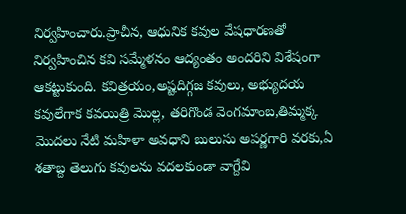నిర్వహించారు.ప్రాచీన, ఆధునిక కవుల వేషధారణతో నిర్వహించిన కవి సమ్మేళనం ఆద్యంతం అందరిని విశేషంగా ఆకట్టుకుంది. కవిత్రయం,అష్టదిగ్గజ కవులు, అభ్యుదయ కవులేగాక కవయిత్రి మొల్ల, తరిగొండ వెంగమాంబ,తిమ్మక్క మొదలు నేటి మహిళా అవధాని బులుసు అపర్ణగారి వరకు,ఏ శతాబ్ద తెలుగు కవులను వదలకుండా వాగ్దేవి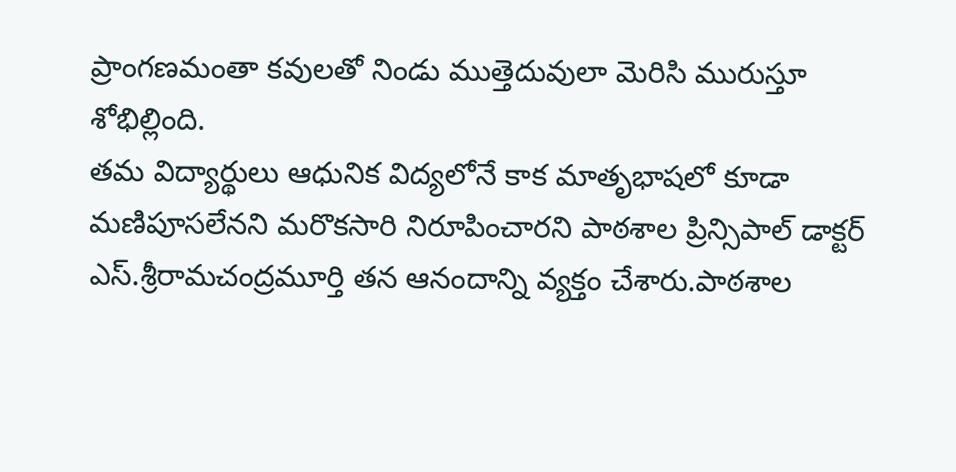ప్రాంగణమంతా కవులతో నిండు ముత్తెదువులా మెరిసి మురుస్తూ శోభిల్లింది.
తమ విద్యార్థులు ఆధునిక విద్యలోనే కాక మాతృభాషలో కూడా మణిపూసలేనని మరొకసారి నిరూపించారని పాఠశాల ప్రిన్సిపాల్ డాక్టర్ ఎస్.శ్రీరామచంద్రమూర్తి తన ఆనందాన్ని వ్యక్తం చేశారు.పాఠశాల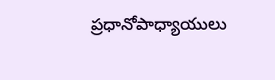ప్రధానోపాధ్యాయులు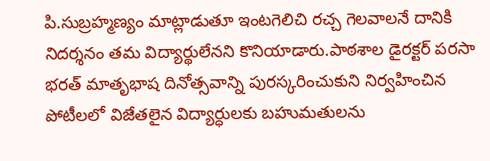పి.సుబ్రహ్మణ్యం మాట్లాడుతూ ఇంటగెలిచి రచ్చ గెలవాలనే దానికి నిదర్శనం తమ విద్యార్థులేనని కొనియాడారు.పాఠశాల డైరక్టర్ పరసా భరత్ మాతృభాష దినోత్సవాన్ని పురస్కరించుకుని నిర్వహించిన పోటీలలో విజేతలైన విద్యార్ధులకు బహుమతులను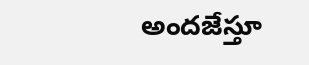అందజేస్తూ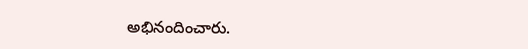అభినందించారు.